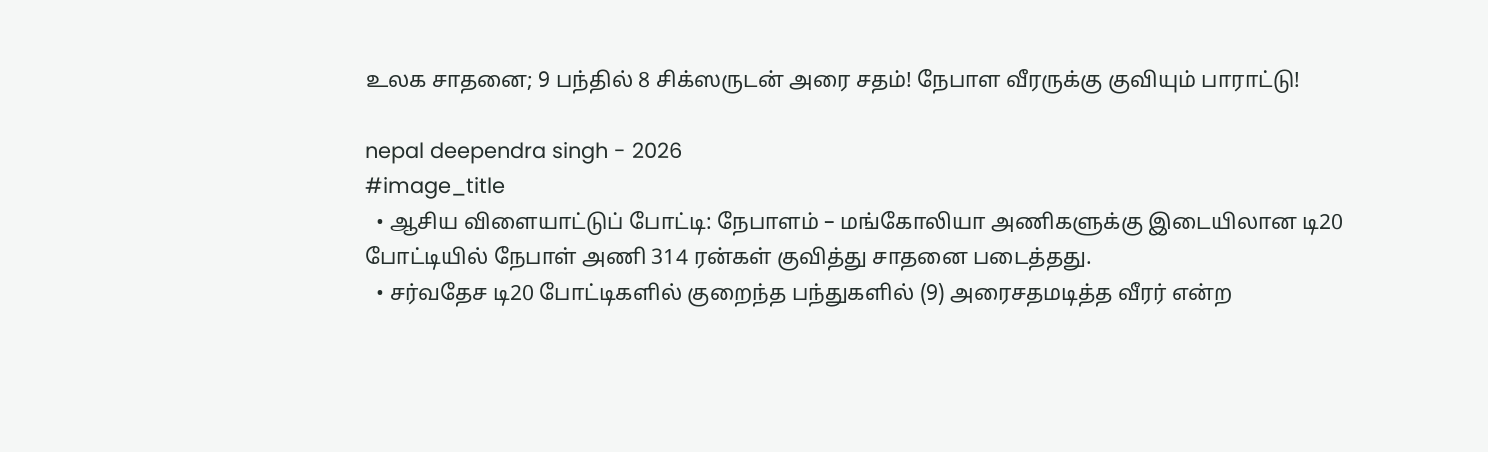உலக சாதனை; 9 பந்தில் 8 சிக்ஸருடன் அரை சதம்! நேபாள வீரருக்கு குவியும் பாராட்டு!

nepal deependra singh - 2026
#image_title
  • ஆசிய விளையாட்டுப் போட்டி: நேபாளம் – மங்கோலியா அணிகளுக்கு இடையிலான டி20 போட்டியில் நேபாள் அணி 314 ரன்கள் குவித்து சாதனை படைத்தது.
  • சர்வதேச டி20 போட்டிகளில் குறைந்த பந்துகளில் (9) அரைசதமடித்த வீரர் என்ற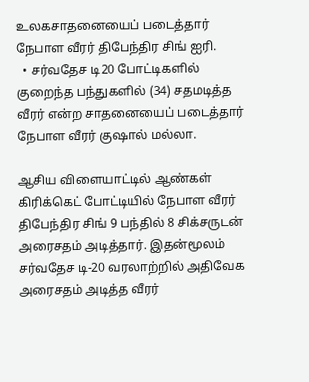உலகசாதனையைப் படைத்தார் நேபாள வீரர் திபேந்திர சிங் ஐரி.
  • சர்வதேச டி20 போட்டிகளில் குறைந்த பந்துகளில் (34) சதமடித்த வீரர் என்ற சாதனையைப் படைத்தார் நேபாள வீரர் குஷால் மல்லா.

ஆசிய விளையாட்டில் ஆண்கள் கிரிக்கெட் போட்டியில் நேபாள வீரர் திபேந்திர சிங் 9 பந்தில் 8 சிக்சருடன் அரைசதம் அடித்தார். இதன்மூலம் சர்வதேச டி-20 வரலாற்றில் அதிவேக அரைசதம் அடித்த வீரர்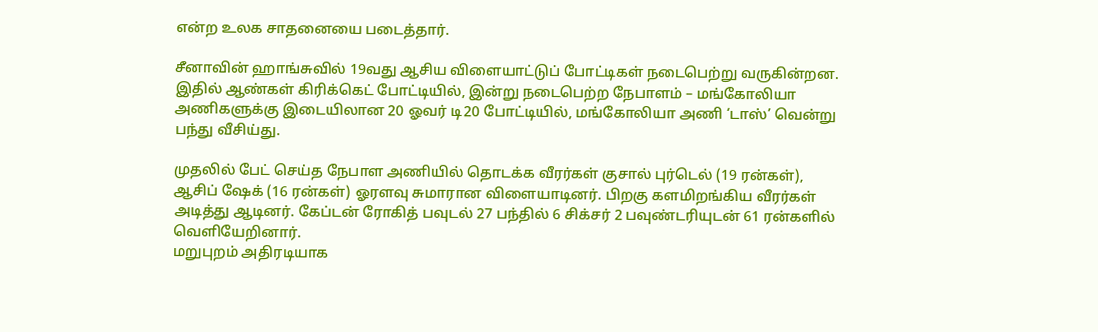என்ற உலக சாதனையை படைத்தார்.

சீனாவின் ஹாங்சுவில் 19வது ஆசிய விளையாட்டுப் போட்டிகள் நடைபெற்று வருகின்றன. இதில் ஆண்கள் கிரிக்கெட் போட்டியில், இன்று நடைபெற்ற நேபாளம் – மங்கோலியா அணிகளுக்கு இடையிலான 20 ஓவர் டி20 போட்டியில், மங்கோலியா அணி ‘டாஸ்’ வென்று பந்து வீசிய்து.

முதலில் பேட் செய்த நேபாள அணியில் தொடக்க வீரர்கள் குசால் புர்டெல் (19 ரன்கள்), ஆசிப் ஷேக் (16 ரன்கள்) ஓரளவு சுமாரான விளையாடினர். பிறகு களமிறங்கிய வீரர்கள் அடித்து ஆடினர். கேப்டன் ரோகித் பவுடல் 27 பந்தில் 6 சிக்சர் 2 பவுண்டரியுடன் 61 ரன்களில் வெளியேறினார்.
மறுபுறம் அதிரடியாக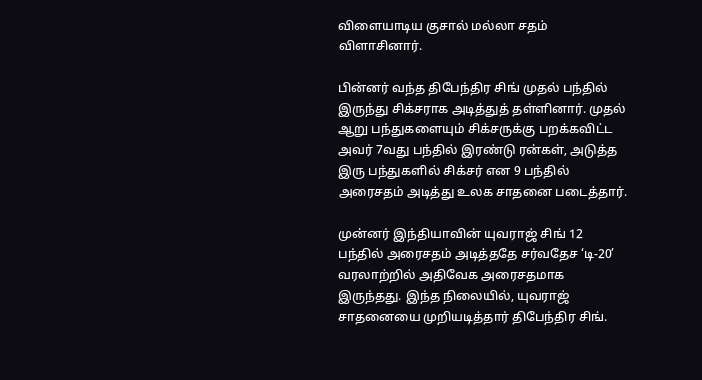விளையாடிய குசால் மல்லா சதம் விளாசினார்.

பின்னர் வந்த திபேந்திர சிங் முதல் பந்தில் இருந்து சிக்சராக அடித்துத் தள்ளினார். முதல் ஆறு பந்துகளையும் சிக்சருக்கு பறக்கவிட்ட அவர் 7வது பந்தில் இரண்டு ரன்கள், அடுத்த இரு பந்துகளில் சிக்சர் என 9 பந்தில் அரைசதம் அடித்து உலக சாதனை படைத்தார்.

முன்னர் இந்தியாவின் யுவராஜ் சிங் 12 பந்தில் அரைசதம் அடித்ததே சர்வதேச ‘டி-20’ வரலாற்றில் அதிவேக அரைசதமாக இருந்தது. இந்த நிலையில், யுவராஜ் சாதனையை முறியடித்தார் திபேந்திர சிங்.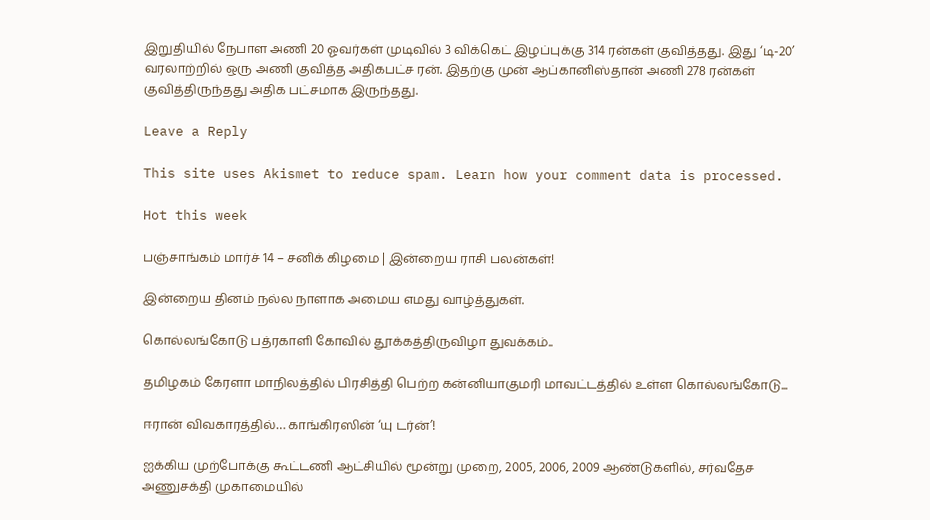இறுதியில் நேபாள அணி 20 ஓவர்கள் முடிவில் 3 விக்கெட் இழப்புக்கு 314 ரன்கள் குவித்தது. இது ‘டி-20’ வரலாற்றில் ஒரு அணி குவித்த அதிகபட்ச ரன். இதற்கு முன் ஆப்கானிஸ்தான் அணி 278 ரன்கள் குவித்திருந்தது அதிக பட்சமாக இருந்தது.

Leave a Reply

This site uses Akismet to reduce spam. Learn how your comment data is processed.

Hot this week

பஞ்சாங்கம் மார்ச் 14 – சனிக் கிழமை | இன்றைய ராசி பலன்கள்!

இன்றைய தினம் நல்ல நாளாக அமைய எமது வாழ்த்துகள்.

கொல்லங்கோடு பத்ரகாளி கோவில் தூக்கத்திருவிழா துவக்கம்..

தமிழகம் கேரளா மாநிலத்தில் பிரசித்தி பெற்ற கன்னியாகுமரி மாவட்டத்தில் உள்ள கொல்லங்கோடு...

ஈரான் விவகாரத்தில்… காங்கிரஸின் ‘யு டர்ன்’!

ஐக்கிய முற்போக்கு கூட்டணி ஆட்சியில் மூன்று முறை, 2005, 2006, 2009 ஆண்டுகளில், சர்வதேச அணுசக்தி முகாமையில்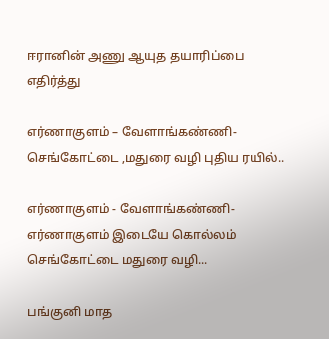ஈரானின் அணு ஆயுத தயாரிப்பை எதிர்த்து

எர்ணாகுளம் – வேளாங்கண்ணி- செங்கோட்டை ,மதுரை வழி புதிய ரயில்..

எர்ணாகுளம் - வேளாங்கண்ணி-எர்ணாகுளம் இடையே கொல்லம் செங்கோட்டை மதுரை வழி...

பங்குனி மாத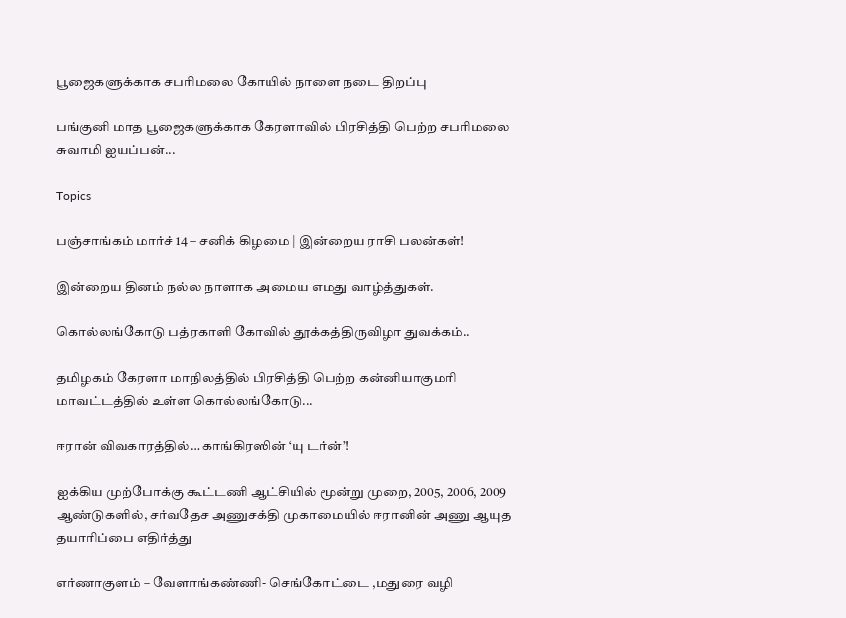பூஜைகளுக்காக சபரிமலை கோயில் நாளை நடை திறப்பு

பங்குனி மாத பூஜைகளுக்காக கேரளாவில் பிரசித்தி பெற்ற சபரிமலை சுவாமி ஐயப்பன்...

Topics

பஞ்சாங்கம் மார்ச் 14 – சனிக் கிழமை | இன்றைய ராசி பலன்கள்!

இன்றைய தினம் நல்ல நாளாக அமைய எமது வாழ்த்துகள்.

கொல்லங்கோடு பத்ரகாளி கோவில் தூக்கத்திருவிழா துவக்கம்..

தமிழகம் கேரளா மாநிலத்தில் பிரசித்தி பெற்ற கன்னியாகுமரி மாவட்டத்தில் உள்ள கொல்லங்கோடு...

ஈரான் விவகாரத்தில்… காங்கிரஸின் ‘யு டர்ன்’!

ஐக்கிய முற்போக்கு கூட்டணி ஆட்சியில் மூன்று முறை, 2005, 2006, 2009 ஆண்டுகளில், சர்வதேச அணுசக்தி முகாமையில் ஈரானின் அணு ஆயுத தயாரிப்பை எதிர்த்து

எர்ணாகுளம் – வேளாங்கண்ணி- செங்கோட்டை ,மதுரை வழி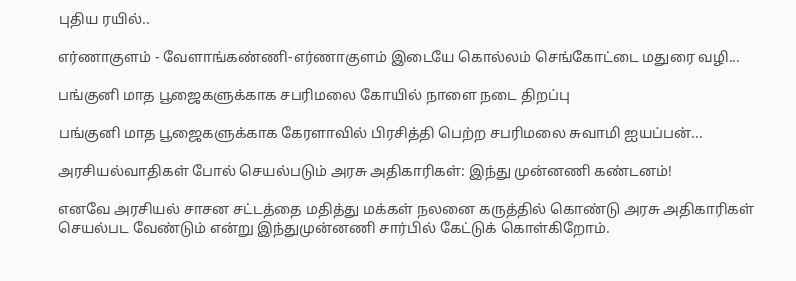புதிய ரயில்..

எர்ணாகுளம் - வேளாங்கண்ணி-எர்ணாகுளம் இடையே கொல்லம் செங்கோட்டை மதுரை வழி...

பங்குனி மாத பூஜைகளுக்காக சபரிமலை கோயில் நாளை நடை திறப்பு

பங்குனி மாத பூஜைகளுக்காக கேரளாவில் பிரசித்தி பெற்ற சபரிமலை சுவாமி ஐயப்பன்...

அரசியல்வாதிகள் போல் செயல்படும் அரசு அதிகாரிகள்: இந்து முன்னணி கண்டனம்!

எனவே அரசியல் சாசன சட்டத்தை மதித்து மக்கள் நலனை கருத்தில் கொண்டு அரசு அதிகாரிகள் செயல்பட வேண்டும் என்று இந்துமுன்னணி சார்பில் கேட்டுக் கொள்கிறோம்.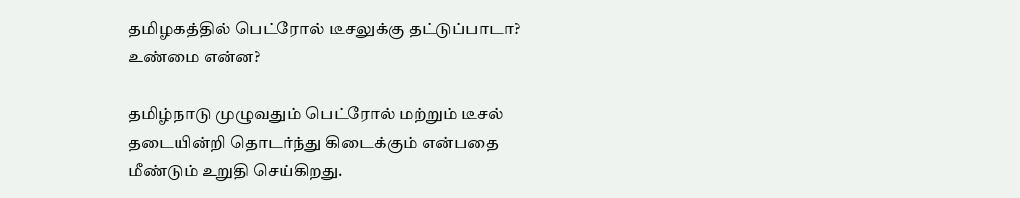தமிழகத்தில் பெட்ரோல் டீசலுக்கு தட்டுப்பாடா? உண்மை என்ன?

தமிழ்நாடு முழுவதும் பெட்ரோல் மற்றும் டீசல் தடையின்றி தொடர்ந்து கிடைக்கும் என்பதை மீண்டும் உறுதி செய்கிறது.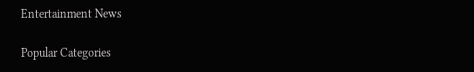Entertainment News

Popular Categories